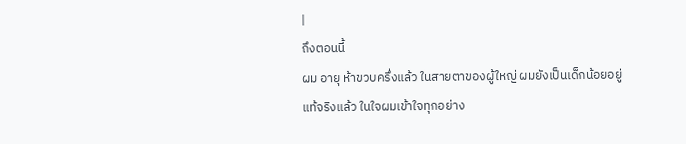|
ถึงตอนนี้
ผม อายุ ห้าขวบครึ่งแล้ว ในสายตาของผู้ใหญ่ ผมยังเป็นเด็กน้อยอยู่
แท้จริงแล้ว ในใจผมเข้าใจทุกอย่าง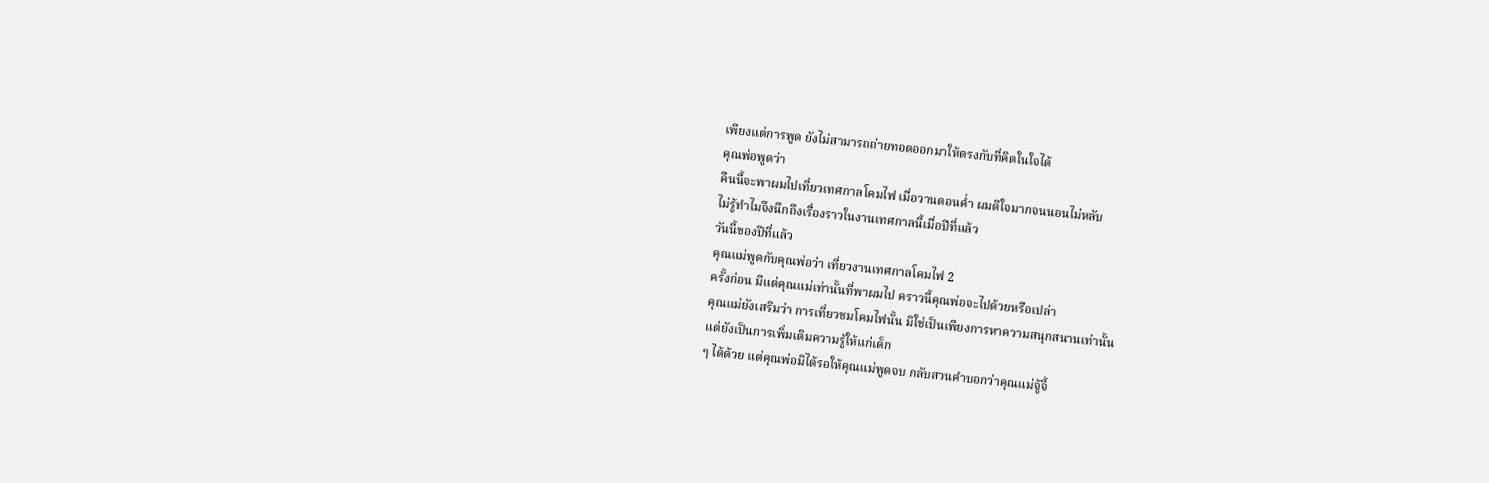เพียงแต่การพูด ยังไม่สามารถถ่ายทอดออกมาให้ตรงกับที่คิดในใจได้
คุณพ่อพูดว่า
คืนนี้จะพาผมไปเที่ยวเทศกาลโคมไฟ เมื่อวานตอนค่ำ ผมดีใจมากจนนอนไม่หลับ
ไม่รู้ทำไมจึงนึกถึงเรื่องราวในงานเทศกาลนี้เมื่อปีที่แล้ว
วันนี้ของปีที่แล้ว
คุณแม่พูดกับคุณพ่อว่า เที่ยวงานเทศกาลโคมไฟ 2
ครั้งก่อน มีแต่คุณแม่เท่านั้นที่พาผมไป คราวนี้คุณพ่อจะไปด้วยหรือเปล่า
คุณแม่ยังเสริมว่า การเที่ยวชมโคมไฟนั้น มิใช่เป็นเพียงการหาความสนุกสนานเท่านั้น
แต่ยังเป็นการเพิ่มเติมความรู้ให้แก่เด็ก
ๆ ได้ด้วย แต่คุณพ่อมิได้รอให้คุณแม่พูดจบ กลับสวนคำบอกว่าคุณแม่จู้จี้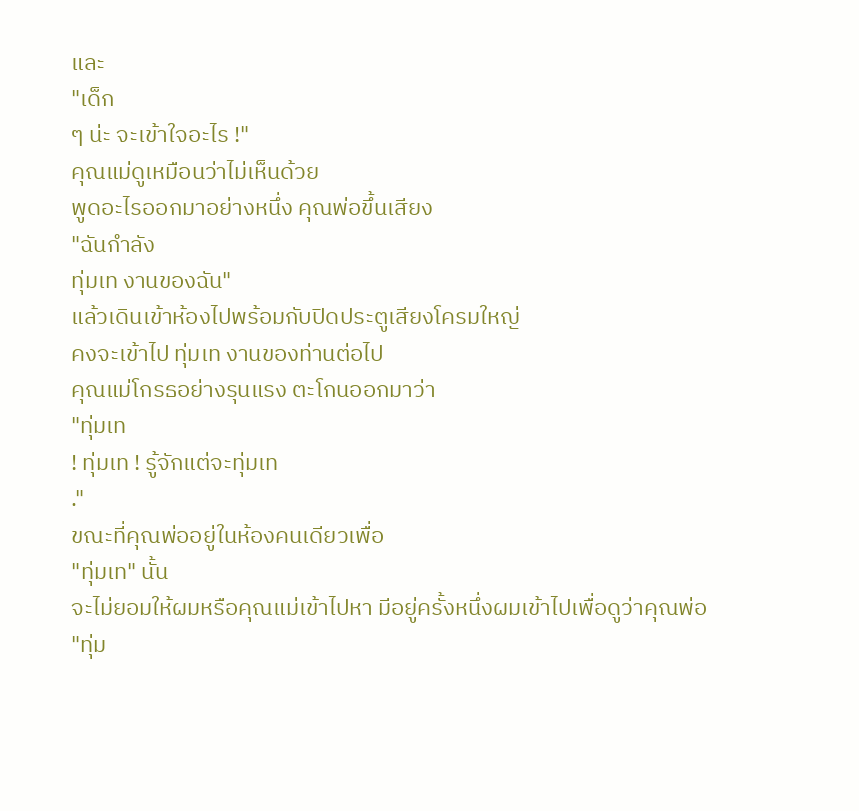และ
"เด็ก
ๆ น่ะ จะเข้าใจอะไร !"
คุณแม่ดูเหมือนว่าไม่เห็นด้วย
พูดอะไรออกมาอย่างหนึ่ง คุณพ่อขึ้นเสียง
"ฉันกำลัง
ทุ่มเท งานของฉัน"
แล้วเดินเข้าห้องไปพร้อมกับปิดประตูเสียงโครมใหญ่
คงจะเข้าไป ทุ่มเท งานของท่านต่อไป
คุณแม่โกรธอย่างรุนแรง ตะโกนออกมาว่า
"ทุ่มเท
! ทุ่มเท ! รู้จักแต่จะทุ่มเท
."
ขณะที่คุณพ่ออยู่ในห้องคนเดียวเพื่อ
"ทุ่มเท" นั้น
จะไม่ยอมให้ผมหรือคุณแม่เข้าไปหา มีอยู่ครั้งหนึ่งผมเข้าไปเพื่อดูว่าคุณพ่อ
"ทุ่ม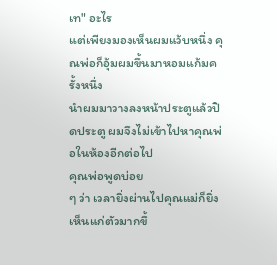เท" อะไร
แต่เพียงมองเห็นผมแว้บหนึ่ง คุณพ่อก็อุ้มผมขึ้นมาหอมแก้มครั้งหนึ่ง
นำผมมาวางลงหน้าประตูแล้วปิดประตู ผมจึงไม่เข้าไปหาคุณพ่อในห้องอีกต่อไป
คุณพ่อพูดบ่อย
ๆ ว่า เวลายิ่งผ่านไปคุณแม่ก็ยิ่งเห็นแก่ตัวมากขึ้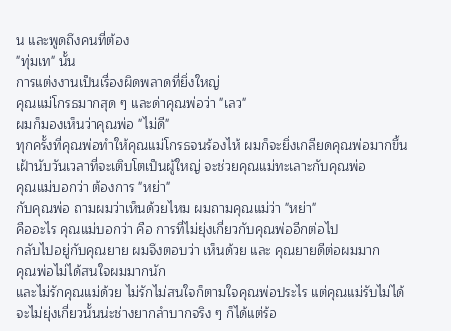น และพูดถึงคนที่ต้อง
"ทุ่มเท" นั้น
การแต่งงานเป็นเรื่องผิดพลาดที่ยิ่งใหญ่
คุณแม่โกรธมากสุด ๆ และด่าคุณพ่อว่า "เลว"
ผมก็มองเห็นว่าคุณพ่อ "ไม่ดี"
ทุกครั้งที่คุณพ่อทำให้คุณแม่โกรธจนร้องไห้ ผมก็จะยิ่งเกลียดคุณพ่อมากขึ้น
เฝ้านับวันเวลาที่จะเติบโตเป็นผู้ใหญ่ จะช่วยคุณแม่ทะเลาะกับคุณพ่อ
คุณแม่บอกว่า ต้องการ "หย่า"
กับคุณพ่อ ถามผมว่าเห็นด้วยไหม ผมถามคุณแม่ว่า "หย่า"
คืออะไร คุณแม่บอกว่า คือ การที่ไม่ยุ่งเกี่ยวกับคุณพ่ออีกต่อไป
กลับไปอยู่กับคุณยาย ผมจึงตอบว่า เห็นด้วย และ คุณยายดีต่อผมมาก
คุณพ่อไม่ได้สนใจผมมากนัก
และไม่รักคุณแม่ด้วย ไม่รักไม่สนใจก็ตามใจคุณพ่อประไร แต่คุณแม่รับไม่ได้
จะไม่ยุ่งเกี่ยวนั้นน่ะช่างยากลำบากจริง ๆ ก็ได้แต่ร้อ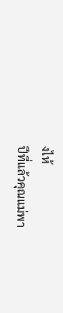งไห้
ปีที่แล้วคุณแม่พา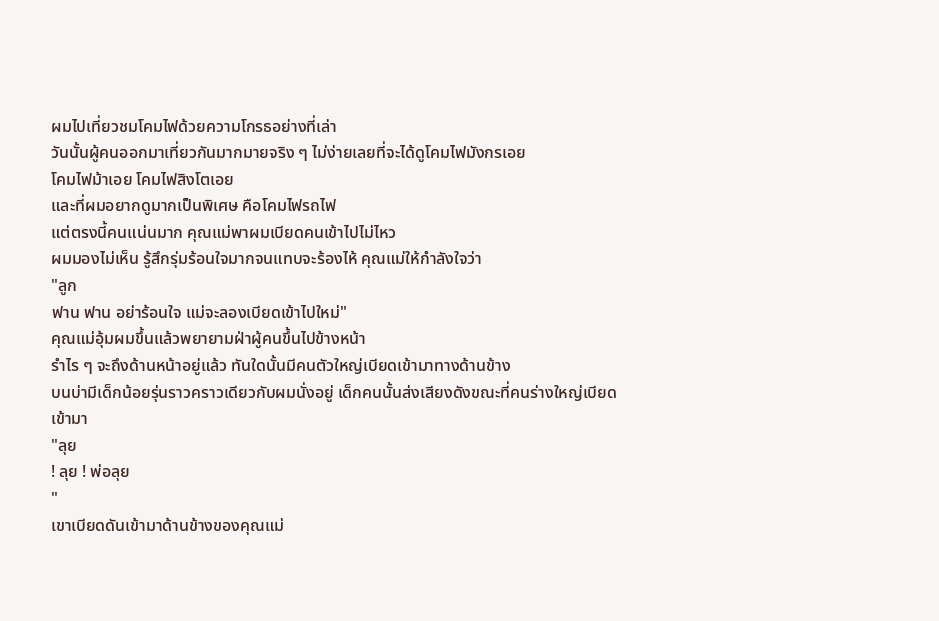ผมไปเที่ยวชมโคมไฟด้วยความโกรธอย่างที่เล่า
วันนั้นผู้คนออกมาเที่ยวกันมากมายจริง ๆ ไม่ง่ายเลยที่จะได้ดูโคมไฟมังกรเอย
โคมไฟม้าเอย โคมไฟสิงโตเอย
และที่ผมอยากดูมากเป็นพิเศษ คือโคมไฟรถไฟ
แต่ตรงนี้คนแน่นมาก คุณแม่พาผมเบียดคนเข้าไปไม่ไหว
ผมมองไม่เห็น รู้สึกรุ่มร้อนใจมากจนแทบจะร้องไห้ คุณแม่ให้กำลังใจว่า
"ลูก
ฟาน ฟาน อย่าร้อนใจ แม่จะลองเบียดเข้าไปใหม่"
คุณแม่อุ้มผมขึ้นแล้วพยายามฝ่าผู้คนขึ้นไปข้างหน้า
รำไร ๆ จะถึงด้านหน้าอยู่แล้ว ทันใดนั้นมีคนตัวใหญ่เบียดเข้ามาทางด้านข้าง
บนบ่ามีเด็กน้อยรุ่นราวคราวเดียวกับผมนั่งอยู่ เด็กคนนั้นส่งเสียงดังขณะที่คนร่างใหญ่เบียดเข้ามา
"ลุย
! ลุย ! พ่อลุย
"
เขาเบียดดันเข้ามาด้านข้างของคุณแม่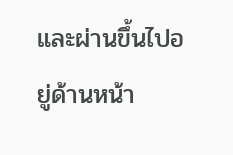และผ่านขึ้นไปอยู่ด้านหน้า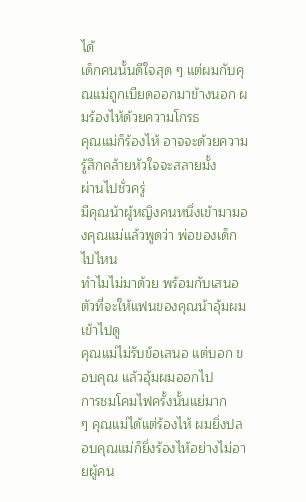ได้
เด็กคนนั้นดีใจสุด ๆ แต่ผมกับคุณแม่ถูกเบียดออกมาข้างนอก ผมร้องไห้ด้วยความโกรธ
คุณแม่ก็ร้องไห้ อาจจะด้วยความรู้สึกคล้ายหัวใจจะสลายมั้ง
ผ่านไปชั่วครู่
มีคุณน้าผู้หญิงคนหนึ่งเข้ามามองคุณแม่แล้วพูดว่า พ่อของเด็กไปไหน
ทำไมไม่มาด้วย พร้อมกับเสนอตัวที่จะให้แฟนของคุณน้าอุ้มผมเข้าไปดู
คุณแม่ไม่รับข้อเสนอ แต่บอก ขอบคุณ แล้วอุ้มผมออกไป
การชมโคมไฟครั้งนั้นแย่มาก
ๆ คุณแม่ได้แต่ร้องไห้ ผมยิ่งปลอบคุณแม่ก็ยิ่งร้องไห้อย่างไม่อายผู้คน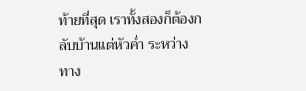ท้ายที่สุด เราทั้งสองก็ต้องกลับบ้านแต่หัวค่ำ ระหว่างทาง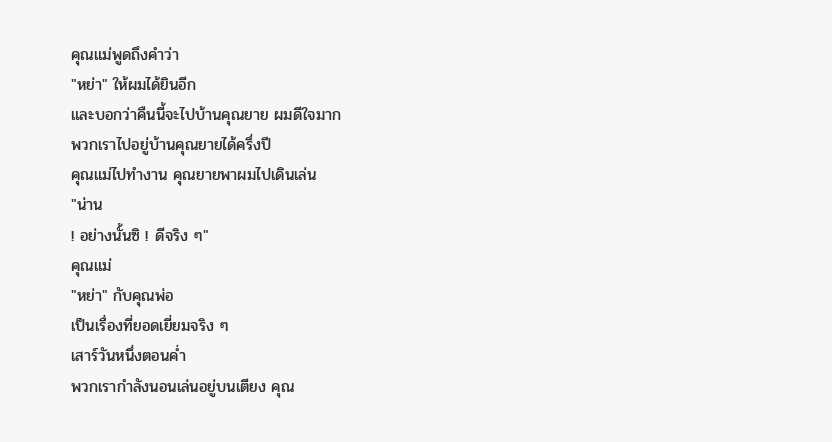คุณแม่พูดถึงคำว่า
"หย่า" ให้ผมได้ยินอีก
และบอกว่าคืนนี้จะไปบ้านคุณยาย ผมดีใจมาก
พวกเราไปอยู่บ้านคุณยายได้ครึ่งปี
คุณแม่ไปทำงาน คุณยายพาผมไปเดินเล่น
"น่าน
! อย่างนั้นซิ ! ดีจริง ๆ"
คุณแม่
"หย่า" กับคุณพ่อ
เป็นเรื่องที่ยอดเยี่ยมจริง ๆ
เสาร์วันหนึ่งตอนค่ำ
พวกเรากำลังนอนเล่นอยู่บนเตียง คุณ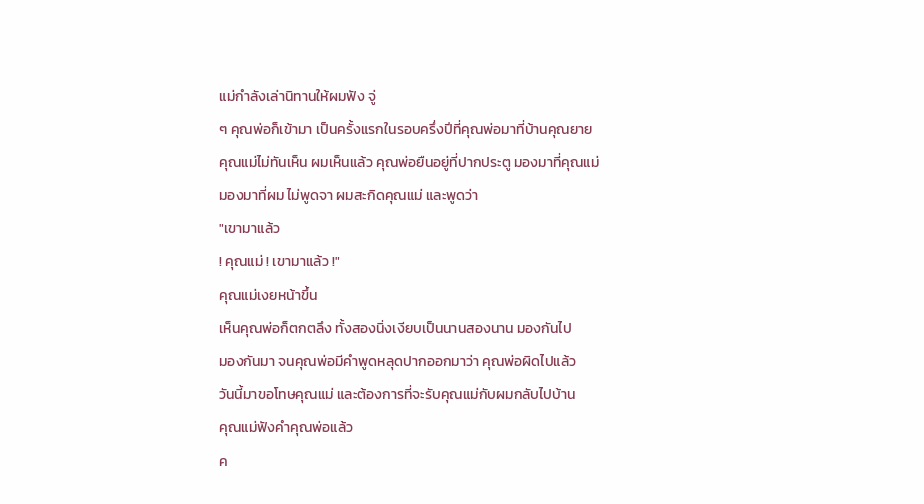แม่กำลังเล่านิทานให้ผมฟัง จู่
ๆ คุณพ่อก็เข้ามา เป็นครั้งแรกในรอบครึ่งปีที่คุณพ่อมาที่บ้านคุณยาย
คุณแม่ไม่ทันเห็น ผมเห็นแล้ว คุณพ่อยืนอยู่ที่ปากประตู มองมาที่คุณแม่
มองมาที่ผม ไม่พูดจา ผมสะกิดคุณแม่ และพูดว่า
"เขามาแล้ว
! คุณแม่ ! เขามาแล้ว !"
คุณแม่เงยหน้าขึ้น
เห็นคุณพ่อก็ตกตลึง ทั้งสองนิ่งเงียบเป็นนานสองนาน มองกันไป
มองกันมา จนคุณพ่อมีคำพูดหลุดปากออกมาว่า คุณพ่อผิดไปแล้ว
วันนี้มาขอโทษคุณแม่ และต้องการที่จะรับคุณแม่กับผมกลับไปบ้าน
คุณแม่ฟังคำคุณพ่อแล้ว
ค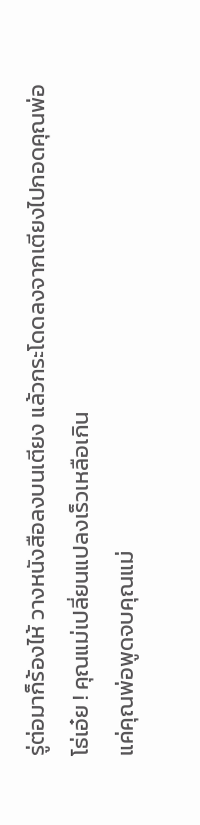รู่ต่อมาก็ร้องไห้ วางหนังสือลงบนเตียง แล้วกระโดดลงจากเตียงไปกอดคุณพ่อ
โธ่เอ๋ย ! คุณแม่เปลี่ยนแปลงเร็วเหลือเกิน
แค่คุณพ่อพูดจบคุณแม่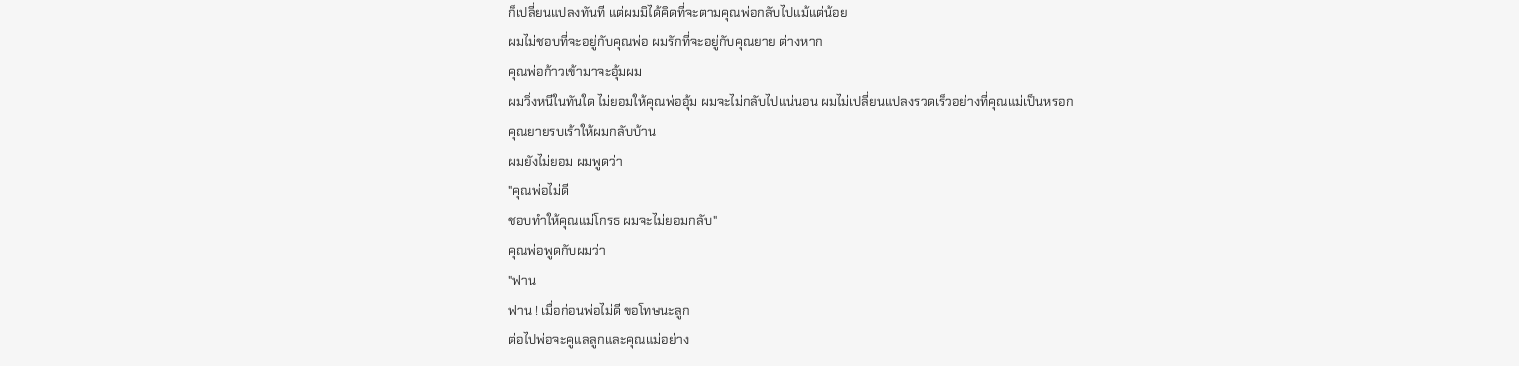ก็เปลี่ยนแปลงทันที แต่ผมมิได้คิดที่จะตามคุณพ่อกลับไปแม้แต่น้อย
ผมไม่ชอบที่จะอยู่กับคุณพ่อ ผมรักที่จะอยู่กับคุณยาย ต่างหาก
คุณพ่อก้าวเข้ามาจะอุ้มผม
ผมวิ่งหนีในทันใด ไม่ยอมให้คุณพ่ออุ้ม ผมจะไม่กลับไปแน่นอน ผมไม่เปลี่ยนแปลงรวดเร็วอย่างที่คุณแม่เป็นหรอก
คุณยายรบเร้าให้ผมกลับบ้าน
ผมยังไม่ยอม ผมพูดว่า
"คุณพ่อไม่ดี
ชอบทำให้คุณแม่โกรธ ผมจะไม่ยอมกลับ"
คุณพ่อพูดกับผมว่า
"ฟาน
ฟาน ! เมื่อก่อนพ่อไม่ดี ขอโทษนะลูก
ต่อไปพ่อจะคูแลลูกและคุณแม่อย่าง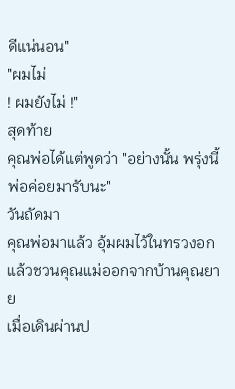ดีแน่นอน"
"ผมไม่
! ผมยังไม่ !"
สุดท้าย
คุณพ่อได้แต่พูดว่า "อย่างนั้น พรุ่งนี้พ่อค่อยมารับนะ"
วันถัดมา
คุณพ่อมาแล้ว อุ้มผมไว้ในทรวงอก แล้วชวนคุณแม่ออกจากบ้านคุณยาย
เมื่อเดินผ่านป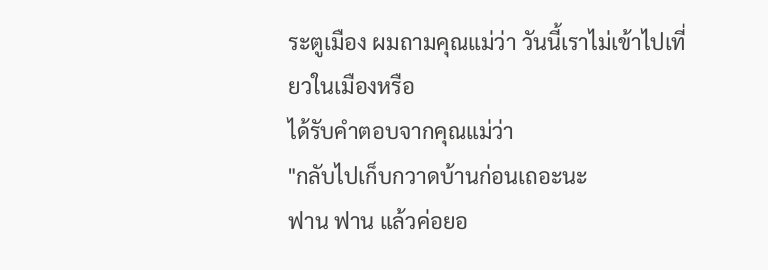ระตูเมือง ผมถามคุณแม่ว่า วันนี้เราไม่เข้าไปเที่ยวในเมืองหรือ
ได้รับคำตอบจากคุณแม่ว่า
"กลับไปเก็บกวาดบ้านก่อนเถอะนะ
ฟาน ฟาน แล้วค่อยอ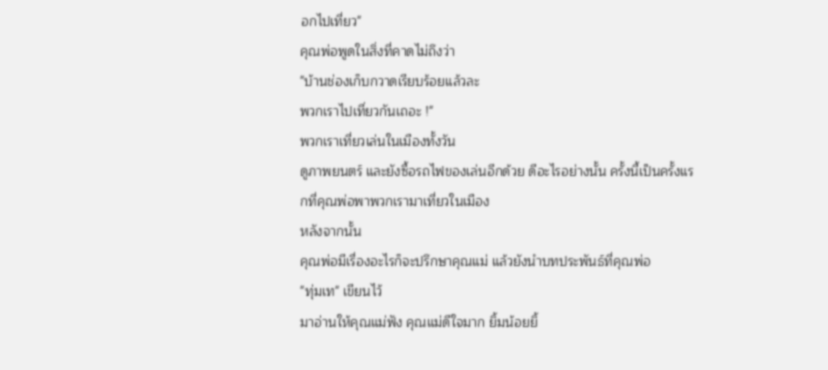อกไปเที่ยว"
คุณพ่อพูดในสิ่งที่คาดไม่ถึงว่า
"บ้านช่องเก็บกวาดเรียบร้อยแล้วละ
พวกเราไปเที่ยวกันเถอะ !"
พวกเราเที่ยวเล่นในเมืองทั้งวัน
ดูภาพยนตร์ และยังซื้อรถไฟของเล่นอีกด้วย ดีอะไรอย่างนั้น ครั้งนี้เป็นครั้งแรกที่คุณพ่อพาพวกเรามาเที่ยวในเมือง
หลังจากนั้น
คุณพ่อมีเรื่องอะไรก็จะปรึกษาคุณแม่ แล้วยังนำบทประพันธ์ที่คุณพ่อ
"ทุ่มเท" เขียนไว้
มาอ่านให้คุณแม่ฟัง คุณแม่ดีใจมาก ยิ้มน้อยยิ้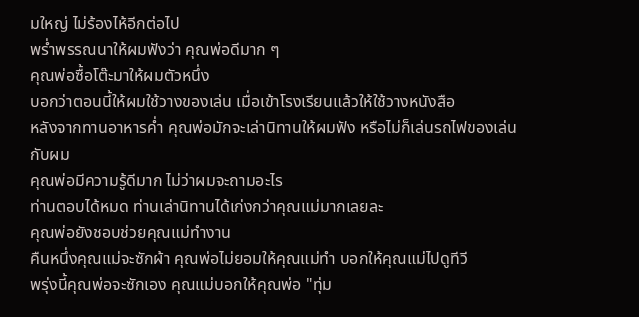มใหญ่ ไม่ร้องไห้อีกต่อไป
พร่ำพรรณนาให้ผมฟังว่า คุณพ่อดีมาก ๆ
คุณพ่อซื้อโต๊ะมาให้ผมตัวหนึ่ง
บอกว่าตอนนี้ให้ผมใช้วางของเล่น เมื่อเข้าโรงเรียนแล้วให้ใช้วางหนังสือ
หลังจากทานอาหารค่ำ คุณพ่อมักจะเล่านิทานให้ผมฟัง หรือไม่ก็เล่นรถไฟของเล่นกับผม
คุณพ่อมีความรู้ดีมาก ไม่ว่าผมจะถามอะไร
ท่านตอบได้หมด ท่านเล่านิทานได้เก่งกว่าคุณแม่มากเลยละ
คุณพ่อยังชอบช่วยคุณแม่ทำงาน
คืนหนึ่งคุณแม่จะซักผ้า คุณพ่อไม่ยอมให้คุณแม่ทำ บอกให้คุณแม่ไปดูทีวี
พรุ่งนี้คุณพ่อจะซักเอง คุณแม่บอกให้คุณพ่อ "ทุ่ม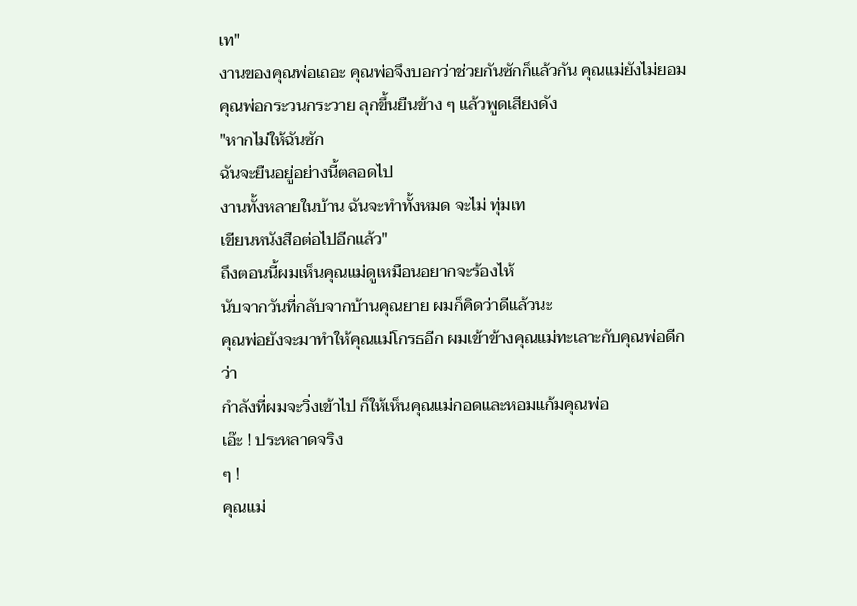เท"
งานของคุณพ่อเถอะ คุณพ่อจึงบอกว่าช่วยกันซักก็แล้วกัน คุณแม่ยังไม่ยอม
คุณพ่อกระวนกระวาย ลุกขึ้นยืนข้าง ๆ แล้วพูดเสียงดัง
"หากไม่ให้ฉันซัก
ฉันจะยืนอยู่อย่างนี้ตลอดไป
งานทั้งหลายในบ้าน ฉันจะทำทั้งหมด จะไม่ ทุ่มเท
เขียนหนังสือต่อไปอีกแล้ว"
ถึงตอนนี้ผมเห็นคุณแม่ดูเหมือนอยากจะร้องไห้
นับจากวันที่กลับจากบ้านคุณยาย ผมก็คิดว่าดีแล้วนะ
คุณพ่อยังจะมาทำให้คุณแม่โกรธอีก ผมเข้าข้างคุณแม่ทะเลาะกับคุณพ่อดีกว่า
กำลังที่ผมจะวิ่งเข้าไป ก็ให้เห็นคุณแม่กอดและหอมแก้มคุณพ่อ
เอ๊ะ ! ประหลาดจริง
ๆ !
คุณแม่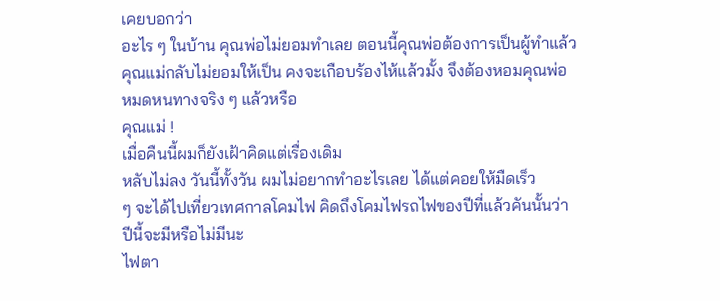เคยบอกว่า
อะไร ๆ ในบ้าน คุณพ่อไม่ยอมทำเลย ตอนนี้คุณพ่อต้องการเป็นผู้ทำแล้ว
คุณแม่กลับไม่ยอมให้เป็น คงจะเกือบร้องไห้แล้วมั้ง จึงต้องหอมคุณพ่อ
หมดหนทางจริง ๆ แล้วหรือ
คุณแม่ !
เมื่อคืนนี้ผมก็ยังเฝ้าคิดแต่เรื่องเดิม
หลับไม่ลง วันนี้ทั้งวัน ผมไม่อยากทำอะไรเลย ได้แต่คอยให้มืดเร็ว
ๆ จะได้ไปเที่ยวเทศกาลโคมไฟ คิดถึงโคมไฟรถไฟของปีที่แล้วคันนั้นว่า
ปีนี้จะมีหรือไม่มีนะ
ไฟตา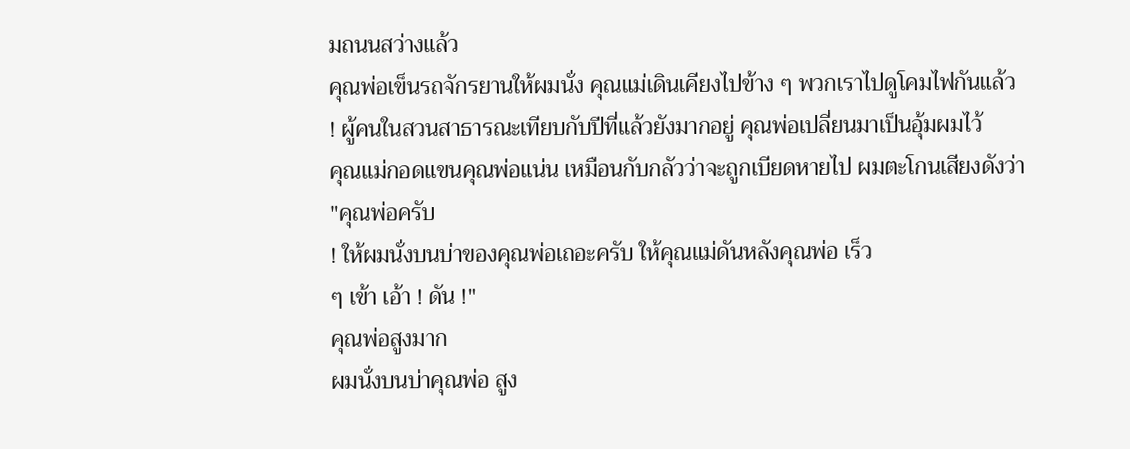มถนนสว่างแล้ว
คุณพ่อเข็นรถจักรยานให้ผมนั่ง คุณแม่เดินเคียงไปข้าง ๆ พวกเราไปดูโคมไฟกันแล้ว
! ผู้คนในสวนสาธารณะเทียบกับปีที่แล้วยังมากอยู่ คุณพ่อเปลี่ยนมาเป็นอุ้มผมไว้
คุณแม่กอดแขนคุณพ่อแน่น เหมือนกับกลัวว่าจะถูกเบียดหายไป ผมตะโกนเสียงดังว่า
"คุณพ่อครับ
! ให้ผมนั่งบนบ่าของคุณพ่อเถอะครับ ให้คุณแม่ดันหลังคุณพ่อ เร็ว
ๆ เข้า เอ้า ! ดัน !"
คุณพ่อสูงมาก
ผมนั่งบนบ่าคุณพ่อ สูง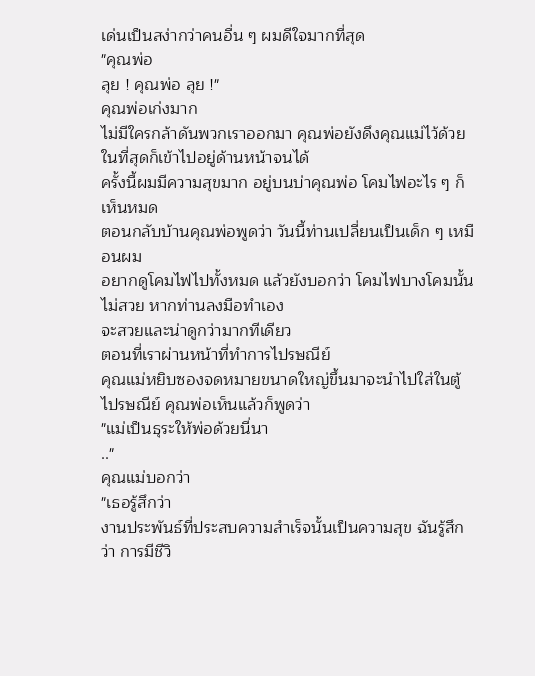เด่นเป็นสง่ากว่าคนอื่น ๆ ผมดีใจมากที่สุด
"คุณพ่อ
ลุย ! คุณพ่อ ลุย !"
คุณพ่อเก่งมาก
ไม่มีใครกล้าดันพวกเราออกมา คุณพ่อยังดึงคุณแม่ไว้ด้วย ในที่สุดก็เข้าไปอยู่ด้านหน้าจนได้
ครั้งนี้ผมมีความสุขมาก อยู่บนบ่าคุณพ่อ โคมไฟอะไร ๆ ก็เห็นหมด
ตอนกลับบ้านคุณพ่อพูดว่า วันนี้ท่านเปลี่ยนเป็นเด็ก ๆ เหมือนผม
อยากดูโคมไฟไปทั้งหมด แล้วยังบอกว่า โคมไฟบางโคมนั้นไม่สวย หากท่านลงมือทำเอง
จะสวยและน่าดูกว่ามากทีเดียว
ตอนที่เราผ่านหน้าที่ทำการไปรษณีย์
คุณแม่หยิบซองจดหมายขนาดใหญ่ขึ้นมาจะนำไปใส่ในตู้ไปรษณีย์ คุณพ่อเห็นแล้วก็พูดว่า
"แม่เป็นธุระให้พ่อด้วยนี่นา
.."
คุณแม่บอกว่า
"เธอรู้สึกว่า
งานประพันธ์ที่ประสบความสำเร็จนั้นเป็นความสุข ฉันรู้สึกว่า การมีชีวิ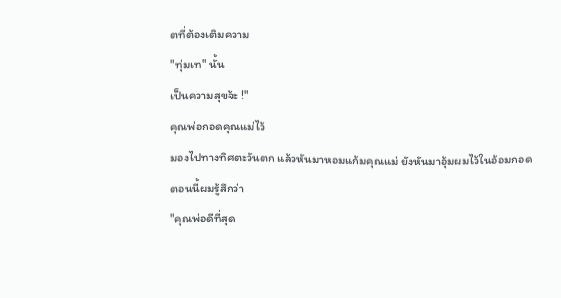ตที่ต้องเติมความ
"ทุ่มเท" นั้น
เป็นความสุขจ้ะ !"
คุณพ่อกอดคุณแม่ไว้
มองไปทางทิศตะวันตก แล้วหันมาหอมแก้มคุณแม่ ยังหันมาอุ้มผมไว้ในอ้อมกอด
ตอนนี้ผมรู้สึกว่า
"คุณพ่อดีที่สุด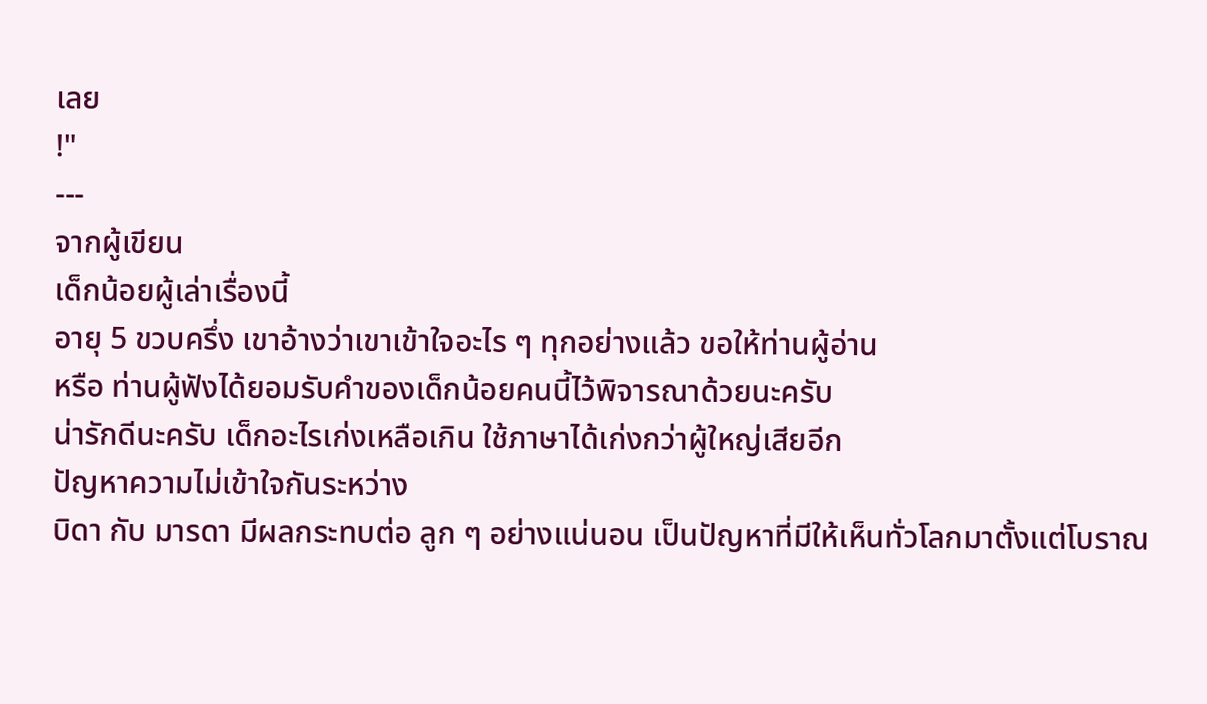เลย
!"
---
จากผู้เขียน
เด็กน้อยผู้เล่าเรื่องนี้
อายุ 5 ขวบครึ่ง เขาอ้างว่าเขาเข้าใจอะไร ๆ ทุกอย่างแล้ว ขอให้ท่านผู้อ่าน
หรือ ท่านผู้ฟังได้ยอมรับคำของเด็กน้อยคนนี้ไว้พิจารณาด้วยนะครับ
น่ารักดีนะครับ เด็กอะไรเก่งเหลือเกิน ใช้ภาษาได้เก่งกว่าผู้ใหญ่เสียอีก
ปัญหาความไม่เข้าใจกันระหว่าง
บิดา กับ มารดา มีผลกระทบต่อ ลูก ๆ อย่างแน่นอน เป็นปัญหาที่มีให้เห็นทั่วโลกมาตั้งแต่โบราณ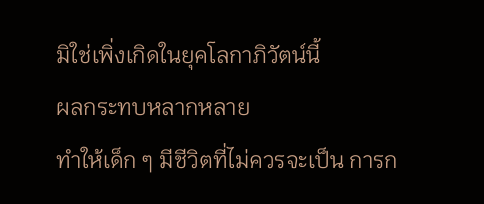มิใช่เพิ่งเกิดในยุคโลกาภิวัตน์นี้
ผลกระทบหลากหลาย
ทำให้เด็ก ๆ มีชีวิตที่ไม่ควรจะเป็น การก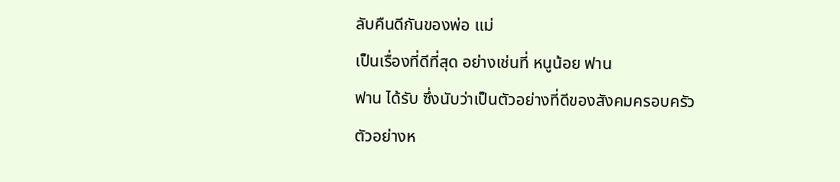ลับคืนดีกันของพ่อ แม่
เป็นเรื่องที่ดีที่สุด อย่างเช่นที่ หนูน้อย ฟาน
ฟาน ได้รับ ซึ่งนับว่าเป็นตัวอย่างที่ดีของสังคมครอบครัว
ตัวอย่างห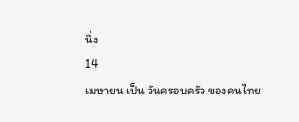นึ่ง
14
เมษายน เป็น วันครอบครัว ของคนไทย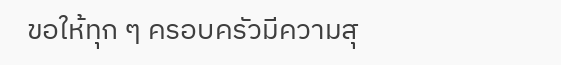ขอให้ทุก ๆ ครอบครัวมีความสุ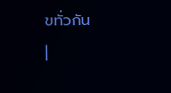ขทั่วกัน
|